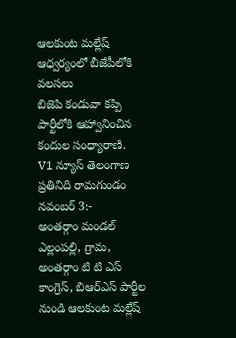ఆలకుంట మల్లేష్ ఆధ్వర్యంలో బీజేపీలోకి వలసలు
బిజెపి కండువా కప్పి పార్టీలోకి ఆహ్వానించిన కందుల సంధ్యారాణి.
V1 న్యూస్ తెలంగాణ ప్రతినిది రామగుండం నవంబర్ 3:-
అంతర్గాం మండల్ ఎల్లంపల్లి, గ్రామ, అంతర్గాం టి టి ఎస్ కాంగ్రెస్, బిఆర్ఎస్ పార్టీల నుండి ఆలకుంట మల్లేష్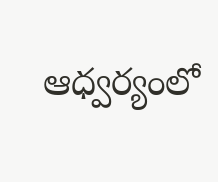ఆధ్వర్యంలో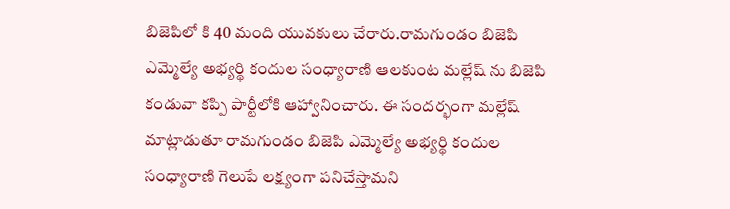బిజెపిలో కి 40 మంది యువకులు చేరారు.రామగుండం బిజెపి ఎమ్మెల్యే అభ్యర్థి కందుల సంధ్యారాణి ఆలకుంట మల్లేష్ ను బిజెపి కండువా కప్పి పార్టీలోకి ఆహ్వానించారు. ఈ సందర్భంగా మల్లేష్ మాట్లాడుతూ రామగుండం బిజెపి ఎమ్మెల్యే అభ్యర్థి కందుల సంధ్యారాణి గెలుపే లక్ష్యంగా పనిచేస్తామని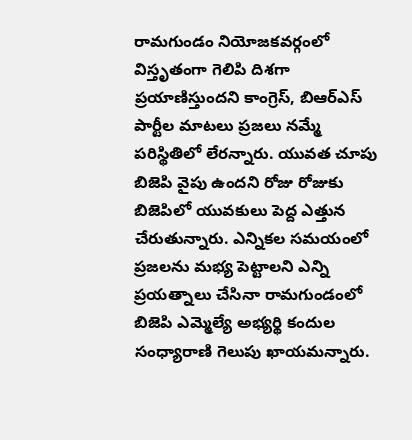రామగుండం నియోజకవర్గంలో విస్తృతంగా గెలిపి దిశగా ప్రయాణిస్తుందని కాంగ్రెస్, బిఆర్ఎస్ పార్టీల మాటలు ప్రజలు నమ్మే పరిస్థితిలో లేరన్నారు. యువత చూపు బిజెపి వైపు ఉందని రోజు రోజుకు బిజెపిలో యువకులు పెద్ద ఎత్తున చేరుతున్నారు. ఎన్నికల సమయంలో ప్రజలను మభ్య పెట్టాలని ఎన్ని ప్రయత్నాలు చేసినా రామగుండంలో బిజెపి ఎమ్మెల్యే అభ్యర్థి కందుల సంధ్యారాణి గెలుపు ఖాయమన్నారు.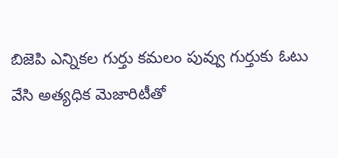బిజెపి ఎన్నికల గుర్తు కమలం పువ్వు గుర్తుకు ఓటు వేసి అత్యధిక మెజారిటీతో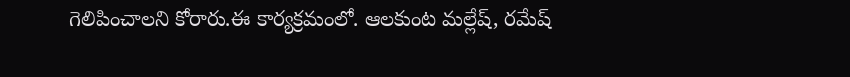గెలిపించాలని కోరారు.ఈ కార్యక్రమంలో. ఆలకుంట మల్లేష్, రమేష్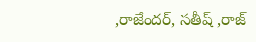,రాజేందర్, సతీష్ ,రాజ్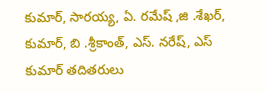కుమార్, సారయ్య, ఏ. రమేష్ ,జి .శేఖర్, కుమార్, బి .శ్రీకాంత్, ఎస్. నరేష్, ఎస్ కుమార్ తదితరులు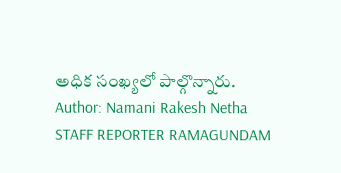అధిక సంఖ్యలో పాల్గొన్నారు.
Author: Namani Rakesh Netha
STAFF REPORTER RAMAGUNDAM